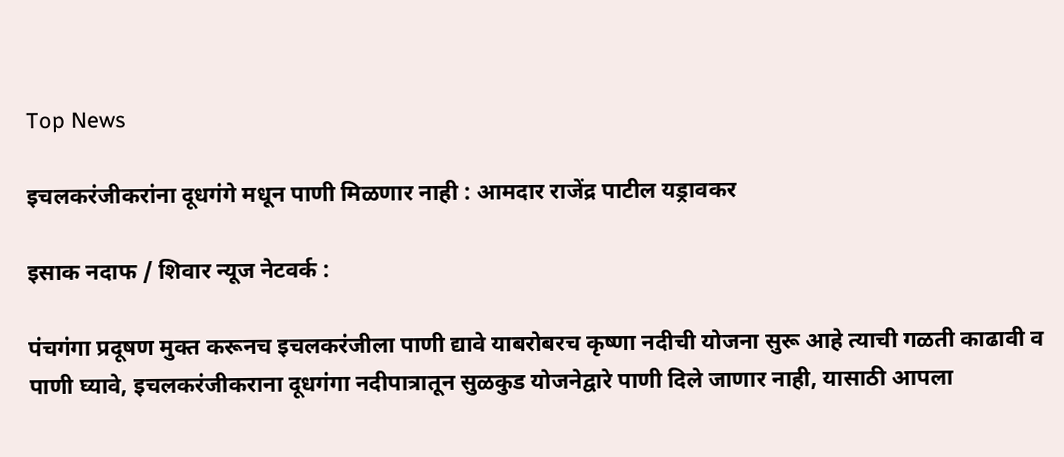Top News

इचलकरंजीकरांना दूधगंगे मधून पाणी मिळणार नाही : आमदार राजेंद्र पाटील यड्रावकर

इसाक नदाफ / शिवार न्यूज नेटवर्क :

पंचगंगा प्रदूषण मुक्त करूनच इचलकरंजीला पाणी द्यावे याबरोबरच कृष्णा नदीची योजना सुरू आहे त्याची गळती काढावी व पाणी घ्यावे, इचलकरंजीकराना दूधगंगा नदीपात्रातून सुळकुड योजनेद्वारे पाणी दिले जाणार नाही, यासाठी आपला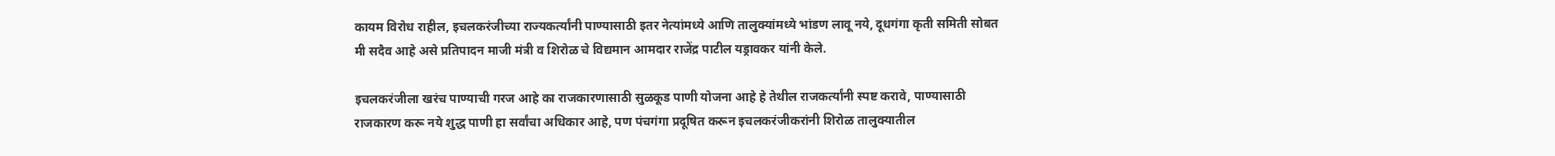कायम विरोध राहील, इचलकरंजीच्या राज्यकर्त्यांनी पाण्यासाठी इतर नेत्यांमध्ये आणि तालुक्यांमध्ये भांडण लावू नये, दूधगंगा कृती समिती सोबत मी सदैव आहे असे प्रतिपादन माजी मंत्री व शिरोळ चे विद्यमान आमदार राजेंद्र पाटील यड्रावकर यांनी केले.

इचलकरंजीला खरंच पाण्याची गरज आहे का राजकारणासाठी सुळकूड पाणी योजना आहे हे तेथील राजकर्त्यांनी स्पष्ट करावे, पाण्यासाठी राजकारण करू नये शुद्ध पाणी हा सर्वांचा अधिकार आहे, पण पंचगंगा प्रदूषित करून इचलकरंजीकरांनी शिरोळ तालुक्यातील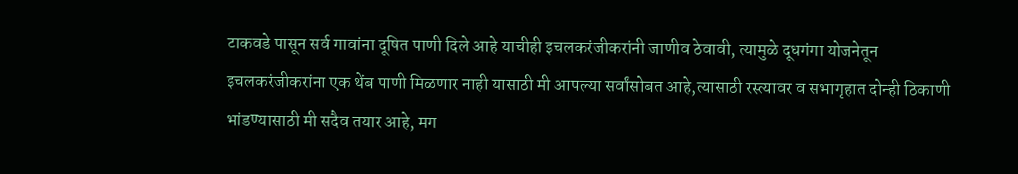टाकवडे पासून सर्व गावांना दूषित पाणी दिले आहे याचीही इचलकरंजीकरांनी जाणीव ठेवावी, त्यामुळे दूधगंगा योजनेतून इचलकरंजीकरांना एक थेंब पाणी मिळणार नाही यासाठी मी आपल्या सर्वांसोबत आहे,त्यासाठी रस्त्यावर व सभागृहात दोन्ही ठिकाणी भांडण्यासाठी मी सदैव तयार आहे, मग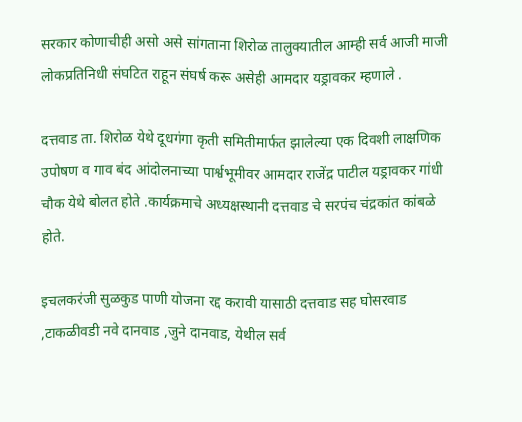सरकार कोणाचीही असो असे सांगताना शिरोळ तालुक्यातील आम्ही सर्व आजी माजी लोकप्रतिनिधी संघटित राहून संघर्ष करू असेही आमदार यड्रावकर म्हणाले .

दत्तवाड ता. शिरोळ येथे दूधगंगा कृती समितीमार्फत झालेल्या एक दिवशी लाक्षणिक उपोषण व गाव बंद आंदोलनाच्या पार्श्वभूमीवर आमदार राजेंद्र पाटील यड्रावकर गांधी चौक येथे बोलत होते .कार्यक्रमाचे अध्यक्षस्थानी दत्तवाड चे सरपंच चंद्रकांत कांबळे होते.

इचलकरंजी सुळकुड पाणी योजना रद्द करावी यासाठी दत्तवाड सह घोसरवाड ,टाकळीवडी नवे दानवाड ,जुने दानवाड, येथील सर्व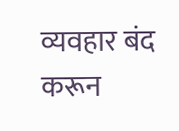व्यवहार बंद करून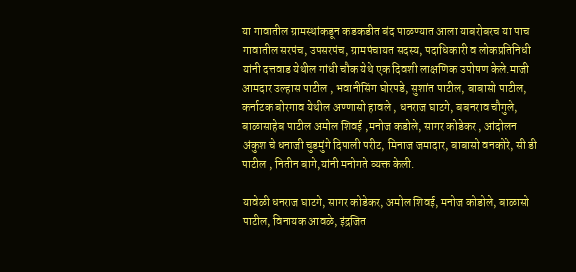या गावातील ग्रामस्थांकडून कडकडीत बंद पाळण्यात आला याबरोबरच या पाच गावातील सरपंच, उपसरपंच, ग्रामपंचायत सदस्य, पदाधिकारी व लोकप्रतिनिधी यांनी दत्तवाड येथील गांधी चौक येथे एक दिवशी लाक्षणिक उपोषण केले.माजी आमदार उल्हास पाटील , भवानीसिंग घोरपडे, सुशांत पाटील, बाबासो पाटील, कर्नाटक बोरगाव येथील अण्णासो हावले , धनराज घाटगे, बबनराव चौगुले, बाळासाहेब पाटील अमोल शिवई ,मनोज कडोले, सागर कोडेकर , आंदोलन अंकुश चे धनाजी चुडमुंगे दिपाली परीट, मिनाज जमादार, बाबासो वनकोरे, सी डी पाटील , नितीन बागे,यांनी मनोगते व्यक्त केली.

यावेळी धनराज घाटगे, सागर कोडेकर, अमोल शिवई, मनोज कोडोले, बाळासो पाटील, विनायक आवळे, इंद्रजित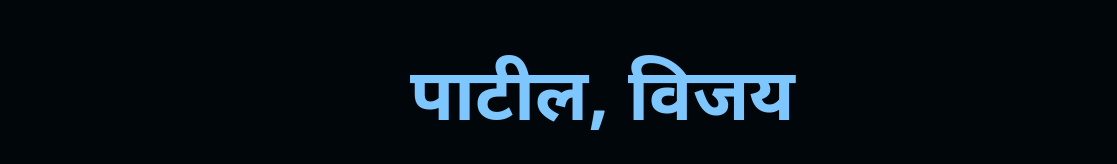पाटील, विजय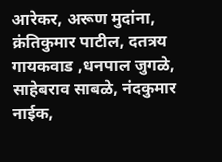आरेकर, अरूण मुदांना, क्रंतिकुमार पाटील, दतत्रय गायकवाड ,धनपाल जुगळे, साहेबराव साबळे, नंदकुमार नाईक,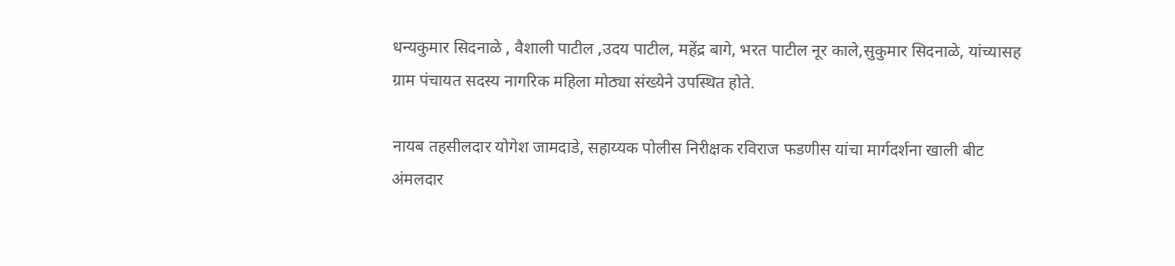धन्यकुमार सिदनाळे , वैशाली पाटील ,उदय पाटील, महेंद्र बागे, भरत पाटील नूर काले,सुकुमार सिदनाळे, यांच्यासह ग्राम पंचायत सदस्य नागरिक महिला मोठ्या संख्येने उपस्थित होते.

नायब तहसीलदार योगेश जामदाडे, सहाय्यक पोलीस निरीक्षक रविराज फडणीस यांचा मार्गदर्शना खाली बीट अंमलदार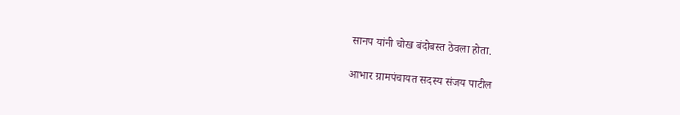सानप यांनी चोख बंदोबस्त ठेवला होता.

आभार ग्रामपंचायत सदस्य संजय पाटील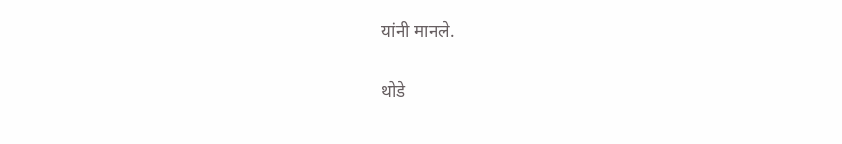यांनी मानले.

थोडे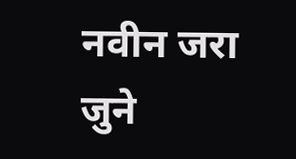नवीन जरा जुने